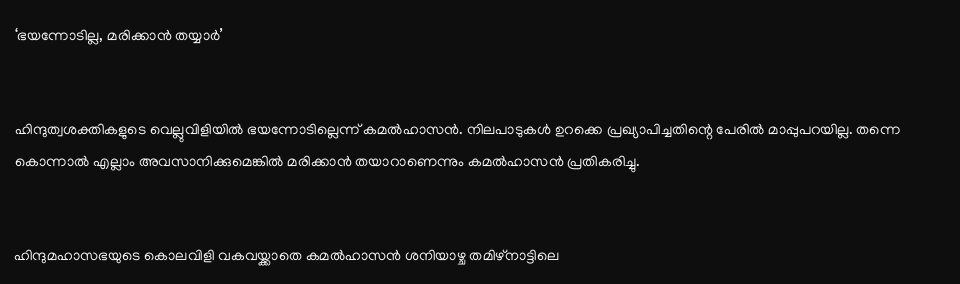‘ഭയന്നോടില്ല, മരിക്കാന്‍ തയ്യാര്‍’


ഹിന്ദുത്വശക്തികളുടെ വെല്ലുവിളിയില്‍ ഭയന്നോടില്ലെന്ന് കമല്‍ഹാസന്‍. നിലപാടുകള്‍ ഉറക്കെ പ്രഖ്യാപിച്ചതിന്റെ പേരില്‍ മാപ്പുപറയില്ല. തന്നെ കൊന്നാല്‍ എല്ലാം അവസാനിക്കുമെങ്കില്‍ മരിക്കാന്‍ തയാറാണെന്നും കമല്‍ഹാസന്‍ പ്രതികരിച്ചു.


ഹിന്ദുമഹാസഭയുടെ കൊലവിളി വകവയ്ക്കാതെ കമല്‍ഹാസന്‍ ശനിയാഴ്ച തമിഴ്നാട്ടിലെ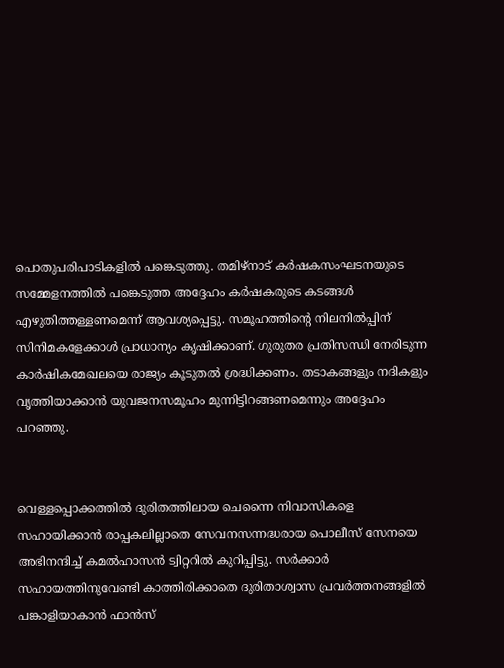പൊതുപരിപാടികളില്‍ പങ്കെടുത്തു. തമിഴ്നാട് കര്‍ഷകസംഘടനയുടെ സമ്മേളനത്തില്‍ പങ്കെടുത്ത അദ്ദേഹം കര്‍ഷകരുടെ കടങ്ങള്‍ എഴുതിത്തള്ളണമെന്ന് ആവശ്യപ്പെട്ടു. സമൂഹത്തിന്റെ നിലനില്‍പ്പിന് സിനിമകളേക്കാള്‍ പ്രാധാന്യം കൃഷിക്കാണ്. ഗുരുതര പ്രതിസന്ധി നേരിടുന്ന കാര്‍ഷികമേഖലയെ രാജ്യം കൂടുതല്‍ ശ്രദ്ധിക്കണം. തടാകങ്ങളും നദികളും വൃത്തിയാക്കാന്‍ യുവജനസമൂഹം മുന്നിട്ടിറങ്ങണമെന്നും അദ്ദേഹം പറഞ്ഞു.


വെള്ളപ്പൊക്കത്തില്‍ ദുരിതത്തിലായ ചെന്നൈ നിവാസികളെ സഹായിക്കാന്‍ രാപ്പകലില്ലാതെ സേവനസന്നദ്ധരായ പൊലീസ് സേനയെ അഭിനന്ദിച്ച് കമല്‍ഹാസന്‍ ട്വിറ്ററില്‍ കുറിപ്പിട്ടു. സര്‍ക്കാര്‍ സഹായത്തിനുവേണ്ടി കാത്തിരിക്കാതെ ദുരിതാശ്വാസ പ്രവര്‍ത്തനങ്ങളില്‍ പങ്കാളിയാകാന്‍ ഫാന്‍സ്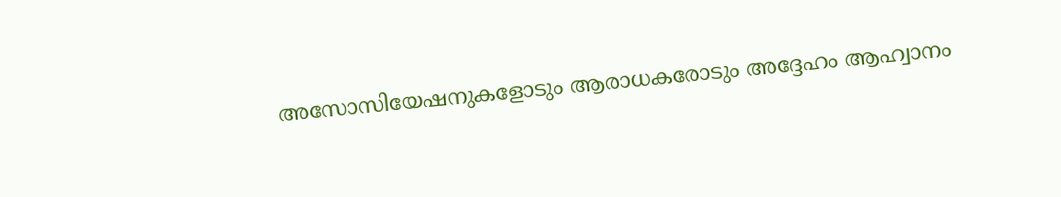അസോസിയേഷനുകളോടും ആരാധകരോടും അദ്ദേഹം ആഹ്വാനം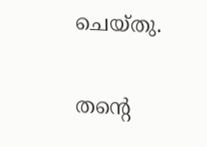ചെയ്തു.

തന്റെ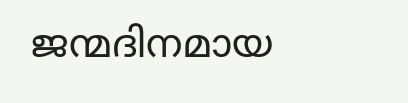ജന്മദിനമായ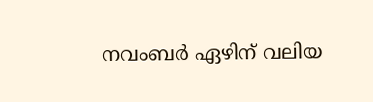നവംബര്‍ ഏഴിന് വലിയ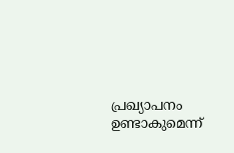പ്രഖ്യാപനം ഉണ്ടാകുമെന്ന്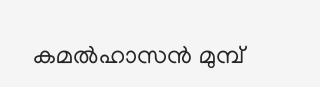കമല്‍ഹാസന്‍ മുമ്പ്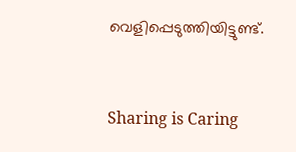വെളിപ്പെടുത്തിയിട്ടുണ്ട്.



Sharing is Caring